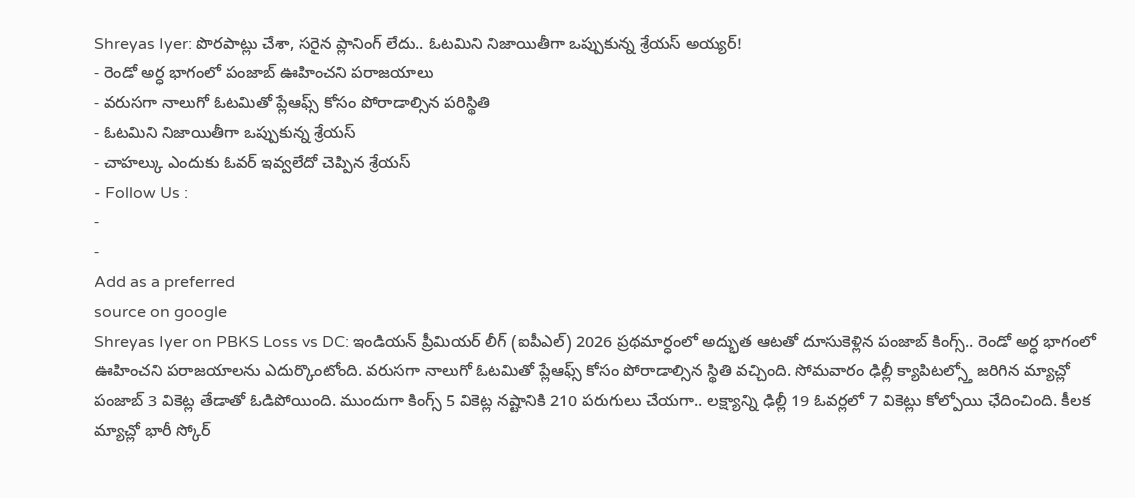Shreyas Iyer: పొరపాట్లు చేశా, సరైన ప్లానింగ్ లేదు.. ఓటమిని నిజాయితీగా ఒప్పుకున్న శ్రేయస్ అయ్యర్!
- రెండో అర్ధ భాగంలో పంజాబ్ ఊహించని పరాజయాలు
- వరుసగా నాలుగో ఓటమితో ప్లేఆఫ్స్ కోసం పోరాడాల్సిన పరిస్థితి
- ఓటమిని నిజాయితీగా ఒప్పుకున్న శ్రేయస్
- చాహల్కు ఎందుకు ఓవర్ ఇవ్వలేదో చెప్పిన శ్రేయస్
- Follow Us :
-
-
Add as a preferred
source on google
Shreyas Iyer on PBKS Loss vs DC: ఇండియన్ ప్రీమియర్ లీగ్ (ఐపీఎల్) 2026 ప్రథమార్ధంలో అద్భుత ఆటతో దూసుకెళ్లిన పంజాబ్ కింగ్స్.. రెండో అర్ధ భాగంలో ఊహించని పరాజయాలను ఎదుర్కొంటోంది. వరుసగా నాలుగో ఓటమితో ప్లేఆఫ్స్ కోసం పోరాడాల్సిన స్థితి వచ్చింది. సోమవారం ఢిల్లీ క్యాపిటల్స్తో జరిగిన మ్యాచ్లో పంజాబ్ 3 వికెట్ల తేడాతో ఓడిపోయింది. ముందుగా కింగ్స్ 5 వికెట్ల నష్టానికి 210 పరుగులు చేయగా.. లక్ష్యాన్ని ఢిల్లీ 19 ఓవర్లలో 7 వికెట్లు కోల్పోయి ఛేదించింది. కీలక మ్యాచ్లో భారీ స్కోర్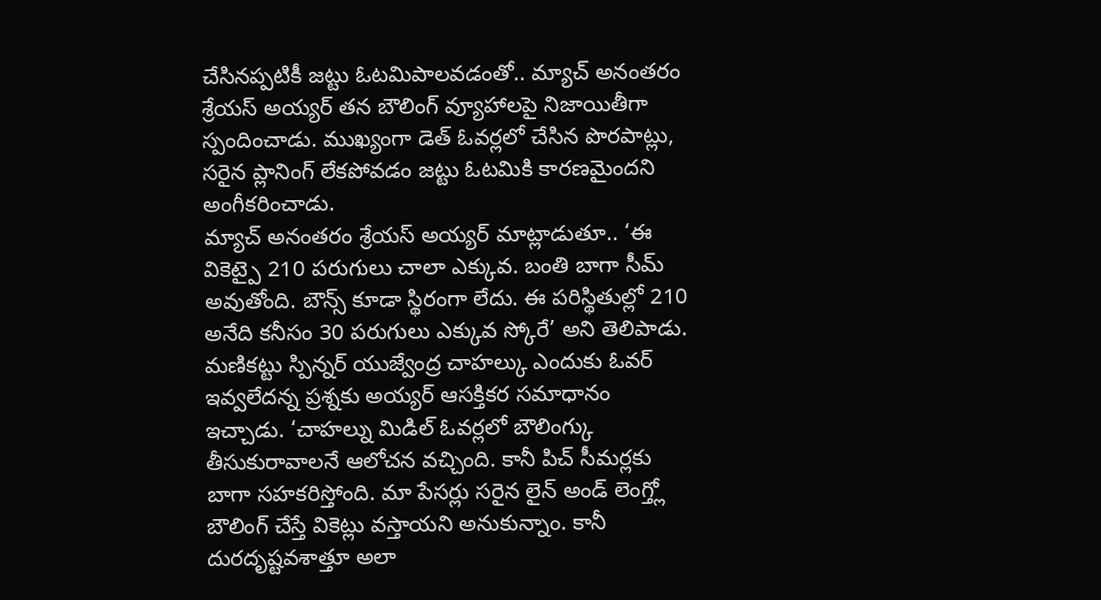చేసినప్పటికీ జట్టు ఓటమిపాలవడంతో.. మ్యాచ్ అనంతరం శ్రేయస్ అయ్యర్ తన బౌలింగ్ వ్యూహాలపై నిజాయితీగా స్పందించాడు. ముఖ్యంగా డెత్ ఓవర్లలో చేసిన పొరపాట్లు, సరైన ప్లానింగ్ లేకపోవడం జట్టు ఓటమికి కారణమైందని అంగీకరించాడు.
మ్యాచ్ అనంతరం శ్రేయస్ అయ్యర్ మాట్లాడుతూ.. ‘ఈ వికెట్పై 210 పరుగులు చాలా ఎక్కువ. బంతి బాగా సీమ్ అవుతోంది. బౌన్స్ కూడా స్థిరంగా లేదు. ఈ పరిస్థితుల్లో 210 అనేది కనీసం 30 పరుగులు ఎక్కువ స్కోరే’ అని తెలిపాడు. మణికట్టు స్పిన్నర్ యుజ్వేంద్ర చాహల్కు ఎందుకు ఓవర్ ఇవ్వలేదన్న ప్రశ్నకు అయ్యర్ ఆసక్తికర సమాధానం ఇచ్చాడు. ‘చాహల్ను మిడిల్ ఓవర్లలో బౌలింగ్కు తీసుకురావాలనే ఆలోచన వచ్చింది. కానీ పిచ్ సీమర్లకు బాగా సహకరిస్తోంది. మా పేసర్లు సరైన లైన్ అండ్ లెంగ్త్లో బౌలింగ్ చేస్తే వికెట్లు వస్తాయని అనుకున్నాం. కానీ దురదృష్టవశాత్తూ అలా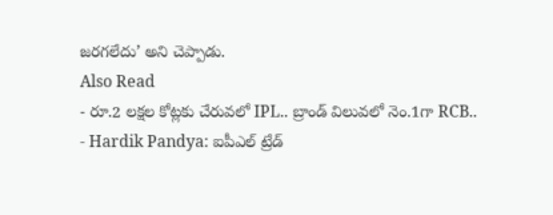జరగలేదు’ అని చెప్పాడు.
Also Read
- రూ.2 లక్షల కోట్లకు చేరువలో IPL.. బ్రాండ్ విలువలో నెం.1గా RCB..
- Hardik Pandya: ఐపీఎల్ ట్రేడ్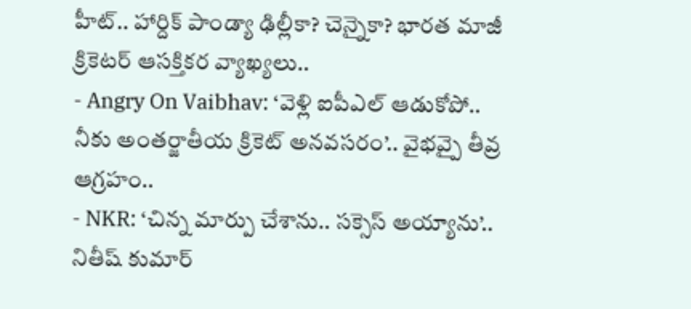హీట్.. హార్దిక్ పాండ్యా ఢిల్లీకా? చెన్నైకా? భారత మాజీ క్రికెటర్ ఆసక్తికర వ్యాఖ్యలు..
- Angry On Vaibhav: ‘వెళ్లి ఐపీఎల్ ఆడుకోపో.. నీకు అంతర్జాతీయ క్రికెట్ అనవసరం’.. వైభవ్పై తీవ్ర ఆగ్రహం..
- NKR: ‘చిన్న మార్పు చేశాను.. సక్సెస్ అయ్యాను’.. నితీష్ కుమార్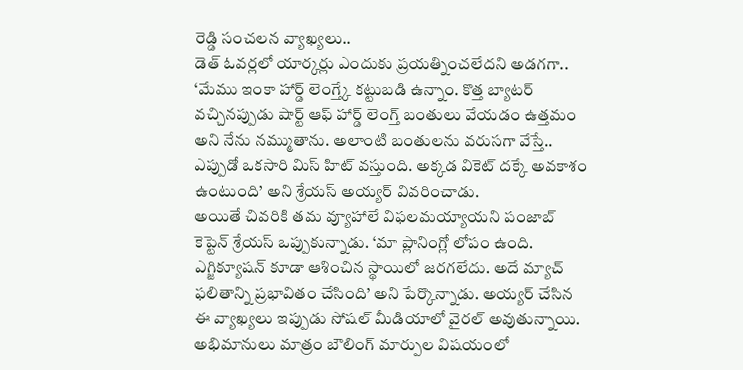రెడ్డి సంచలన వ్యాఖ్యలు..
డెత్ ఓవర్లలో యార్కర్లు ఎందుకు ప్రయత్నించలేదని అడగగా.. ‘మేము ఇంకా హార్డ్ లెంగ్త్కే కట్టుబడి ఉన్నాం. కొత్త బ్యాటర్ వచ్చినప్పుడు షార్ట్ ఆఫ్ హార్డ్ లెంగ్త్ బంతులు వేయడం ఉత్తమం అని నేను నమ్ముతాను. అలాంటి బంతులను వరుసగా వేస్తే.. ఎప్పుడో ఒకసారి మిస్ హిట్ వస్తుంది. అక్కడ వికెట్ దక్కే అవకాశం ఉంటుంది’ అని శ్రేయస్ అయ్యర్ వివరించాడు.
అయితే చివరికి తమ వ్యూహాలే విఫలమయ్యాయని పంజాబ్ కెప్టెన్ శ్రేయస్ ఒప్పుకున్నాడు. ‘మా ప్లానింగ్లో లోపం ఉంది. ఎగ్జిక్యూషన్ కూడా ఆశించిన స్థాయిలో జరగలేదు. అదే మ్యాచ్ ఫలితాన్ని ప్రభావితం చేసింది’ అని పేర్కొన్నాడు. అయ్యర్ చేసిన ఈ వ్యాఖ్యలు ఇప్పుడు సోషల్ మీడియాలో వైరల్ అవుతున్నాయి. అభిమానులు మాత్రం బౌలింగ్ మార్పుల విషయంలో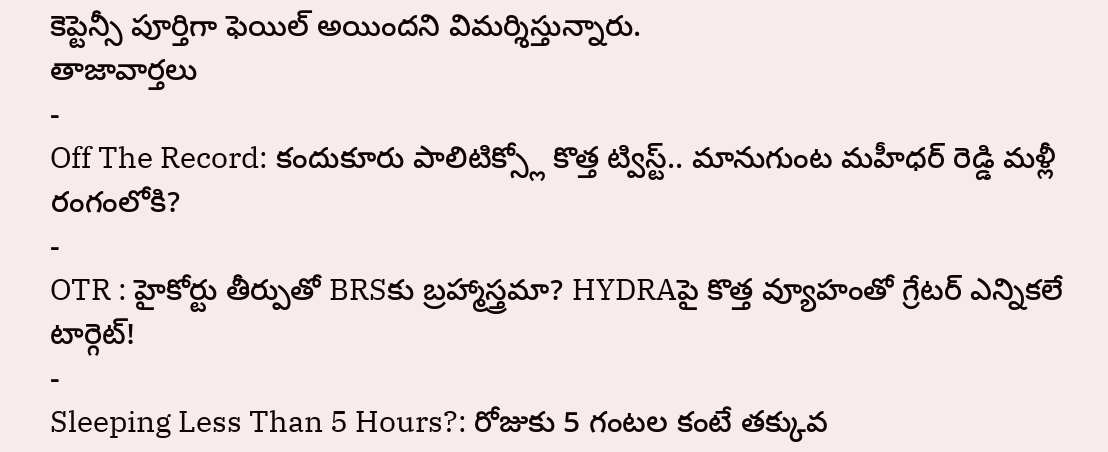కెప్టెన్సీ పూర్తిగా ఫెయిల్ అయిందని విమర్శిస్తున్నారు.
తాజావార్తలు
-
Off The Record: కందుకూరు పాలిటిక్స్లో కొత్త ట్విస్ట్.. మానుగుంట మహీధర్ రెడ్డి మళ్లీ రంగంలోకి?
-
OTR : హైకోర్టు తీర్పుతో BRSకు బ్రహ్మాస్త్రమా? HYDRAపై కొత్త వ్యూహంతో గ్రేటర్ ఎన్నికలే టార్గెట్!
-
Sleeping Less Than 5 Hours?: రోజుకు 5 గంటల కంటే తక్కువ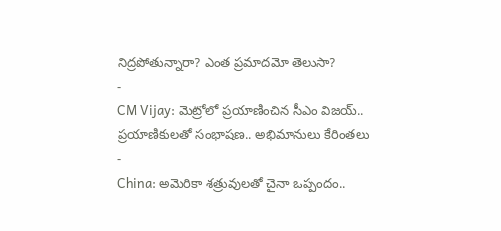నిద్రపోతున్నారా? ఎంత ప్రమాదమో తెలుసా?
-
CM Vijay: మెట్రోలో ప్రయాణించిన సీఎం విజయ్.. ప్రయాణికులతో సంభాషణ.. అభిమానులు కేరింతలు
-
China: అమెరికా శత్రువులతో చైనా ఒప్పందం..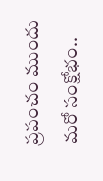ప్రపంచం ముందు మరో సంక్షోభం..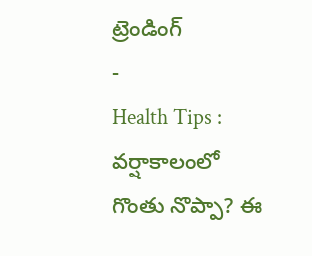ట్రెండింగ్
-
Health Tips : వర్షాకాలంలో గొంతు నొప్పా? ఈ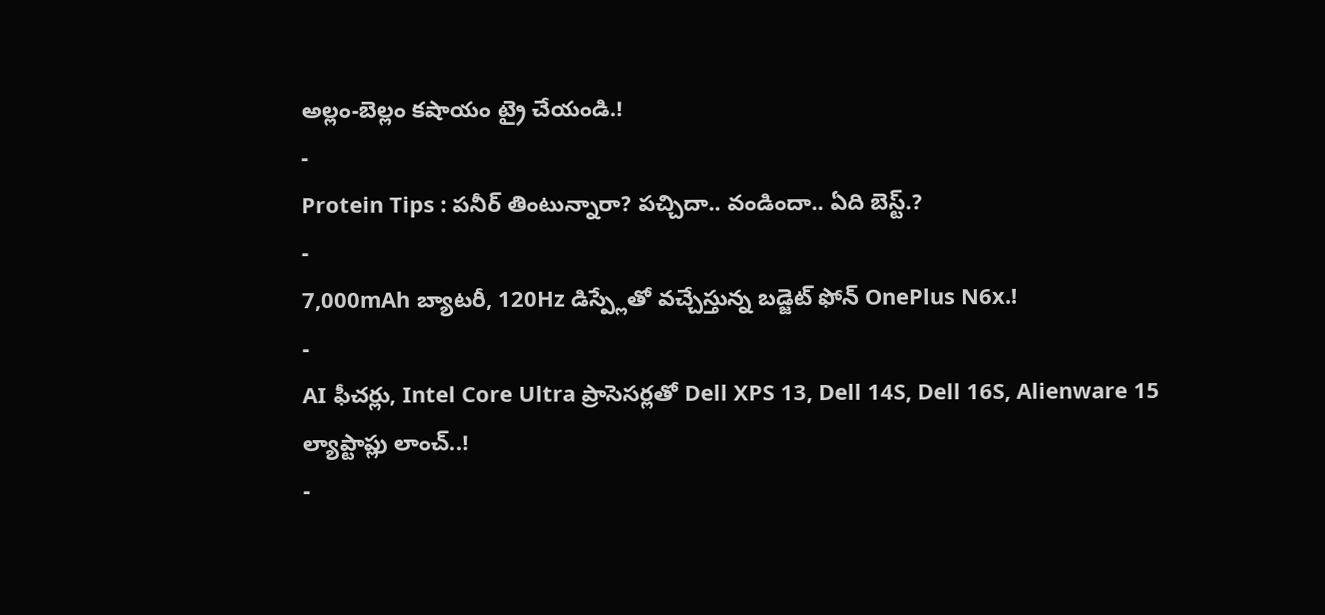అల్లం-బెల్లం కషాయం ట్రై చేయండి.!
-
Protein Tips : పనీర్ తింటున్నారా? పచ్చిదా.. వండిందా.. ఏది బెస్ట్.?
-
7,000mAh బ్యాటరీ, 120Hz డిస్ప్లేతో వచ్చేస్తున్న బడ్జెట్ ఫోన్ OnePlus N6x.!
-
AI ఫీచర్లు, Intel Core Ultra ప్రాసెసర్లతో Dell XPS 13, Dell 14S, Dell 16S, Alienware 15 ల్యాప్టాప్లు లాంచ్..!
-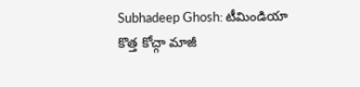Subhadeep Ghosh: టీమిండియా కొత్త కోచ్గా మాజీ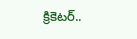క్రికెటర్..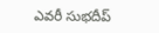ఎవరీ సుభదీప్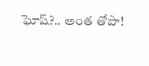ఘోష్?.. అంత తోపా!